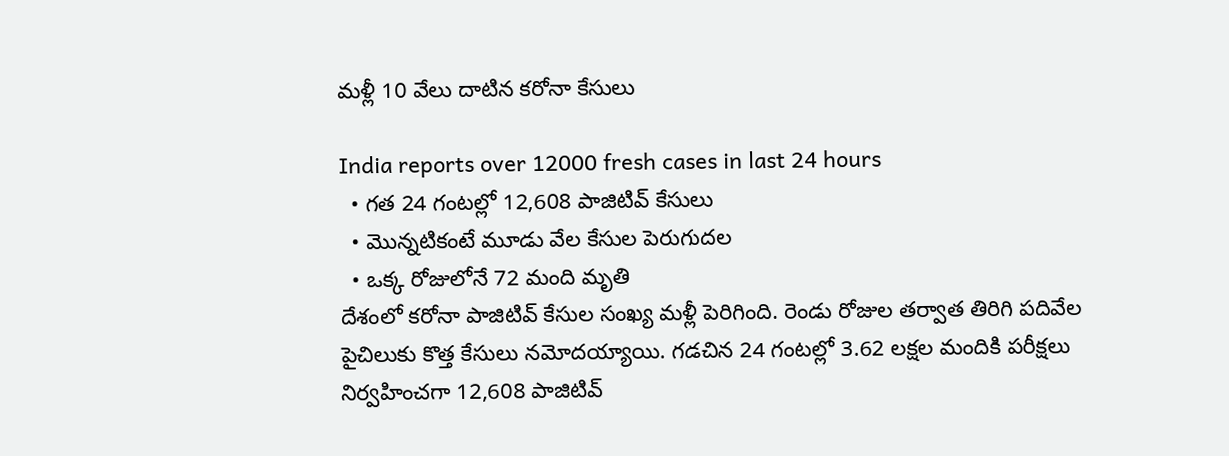మళ్లీ 10 వేలు దాటిన కరోనా కేసులు

India reports over 12000 fresh cases in last 24 hours
  • గత 24 గంటల్లో 12,608 పాజిటివ్ కేసులు
  • మొన్నటికంటే మూడు వేల కేసుల పెరుగుదల
  • ఒక్క రోజులోనే 72 మంది మృతి
దేశంలో కరోనా పాజిటివ్ కేసుల సంఖ్య మళ్లీ పెరిగింది. రెండు రోజుల తర్వాత తిరిగి పదివేల పైచిలుకు కొత్త కేసులు నమోదయ్యాయి. గడచిన 24 గంటల్లో 3.62 లక్షల మందికి పరీక్షలు నిర్వహించగా 12,608 పాజిటివ్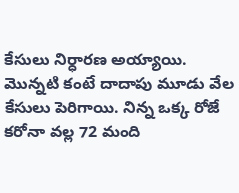కేసులు నిర్ధారణ అయ్యాయి. మొన్నటి కంటే దాదాపు మూడు వేల కేసులు పెరిగాయి. నిన్న ఒక్క రోజే కరోనా వల్ల 72 మంది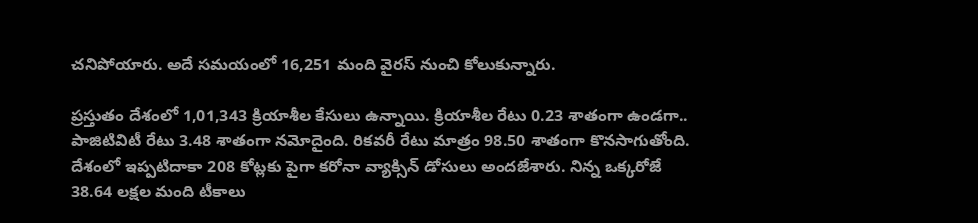చనిపోయారు. అదే సమయంలో 16,251 మంది వైరస్ నుంచి కోలుకున్నారు.

ప్రస్తుతం దేశంలో 1,01,343 క్రియాశీల కేసులు ఉన్నాయి. క్రియాశీల రేటు 0.23 శాతంగా ఉండగా.. పాజిటివిటీ రేటు 3.48 శాతంగా నమోదైంది. రికవరీ రేటు మాత్రం 98.50 శాతంగా కొనసాగుతోంది. దేశంలో ఇప్పటిదాకా 208 కోట్లకు పైగా కరోనా వ్యాక్సిన్ డోసులు అందజేశారు. నిన్న ఒక్కరోజే 38.64 లక్షల మంది టీకాలు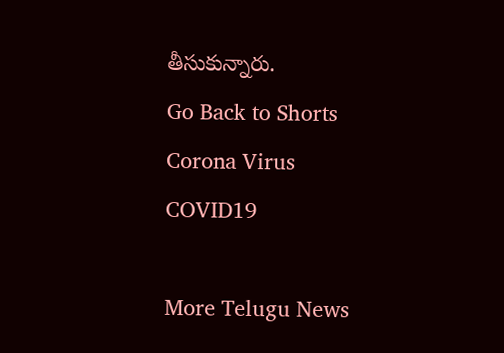తీసుకున్నారు.
Go Back to Shorts
Corona Virus
COVID19

More Telugu News